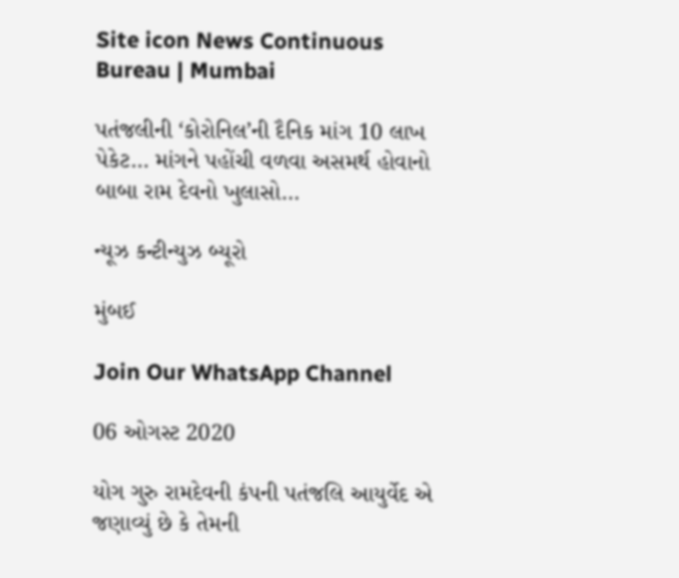Site icon News Continuous Bureau | Mumbai

પતંજલીની ‘કોરોનિલ’ની દૈનિક માંગ 10 લાખ પેકેટ… માંગને પહોંચી વળવા અસમર્થ હોવાનો બાબા રામ દેવનો ખુલાસો…

ન્યૂઝ કન્ટીન્યુઝ બ્યૂરો

મુંબઈ

Join Our WhatsApp Channel

06 ઓગસ્ટ 2020

યોગ ગુરુ રામદેવની કંપની પતંજલિ આયુર્વેદ એ જણાવ્યું છે કે તેમની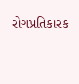રોગપ્રતિકારક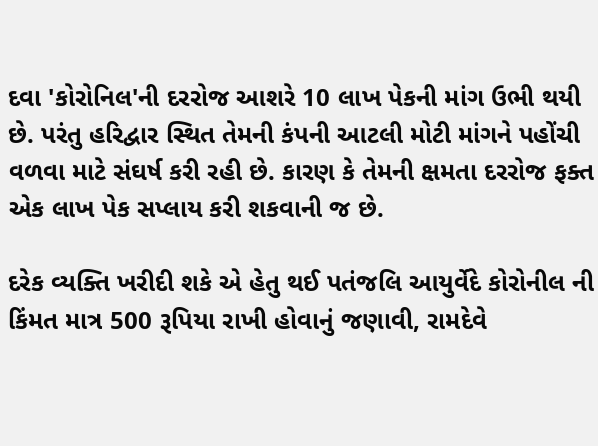દવા 'કોરોનિલ'ની દરરોજ આશરે 10 લાખ પેકની માંગ ઉભી થયી છે. પરંતુ હરિદ્વાર સ્થિત તેમની કંપની આટલી મોટી માંગને પહોંચી વળવા માટે સંઘર્ષ કરી રહી છે. કારણ કે તેમની ક્ષમતા દરરોજ ફક્ત એક લાખ પેક સપ્લાય કરી શકવાની જ છે.

દરેક વ્યક્તિ ખરીદી શકે એ હેતુ થઈ પતંજલિ આયુર્વેદે કોરોનીલ ની કિંમત માત્ર 500 રૂપિયા રાખી હોવાનું જણાવી, રામદેવે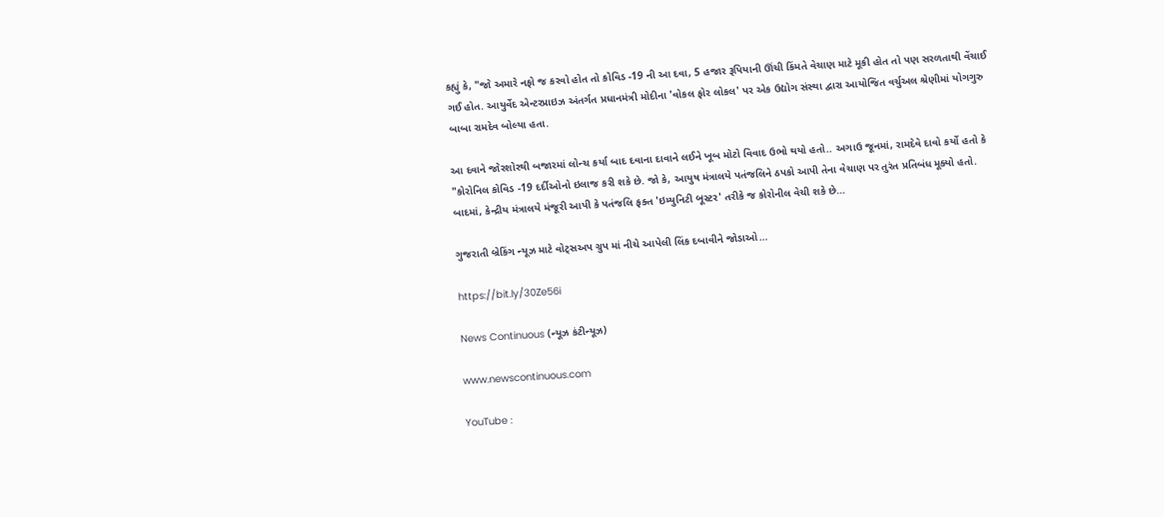કહ્યું કે, "જો અમારે નફો જ કરવો હોત તો કોવિડ -19 ની આ દવા, 5 હજાર રૂપિયાની ઊંચી કિંમતે વેચાણ માટે મૂકી હોત તો પણ સરળતાથી વેંચાઈ ગઈ હોત. આયુર્વેદ એન્ટરપ્રાઇઝ અંતર્ગત પ્રધાનમંત્રી મોદીના 'વોકલ ફોર લોકલ' પર એક ઉદ્યોગ સંસ્થા દ્વારા આયોજિત વર્ચુઅલ શ્રેણીમાં યોગગુરુ બાબા રામદેવ બોલ્યા હતા.

આ દવાને જોરશોરથી બજારમાં લોન્ચ કર્યા બાદ દવાના દાવાને લઈને ખૂબ મોટો વિવાદ ઉભો થયો હતો.. અગાઉ જૂનમાં, રામદેવે દાવો કર્યો હતો કે "કોરોનિલ કોવિડ -19 દર્દીઓનો ઇલાજ કરી શકે છે. જો કે, આયુષ મંત્રાલયે પતંજલિને ઠપકો આપી તેના વેચાણ પર તુરંત પ્રતિબંધ મૂક્યો હતો. બાદમાં, કેન્દ્રીય મંત્રાલયે મંજૂરી આપી કે પતંજલિ ફક્ત 'ઇમ્યુનિટી બૂસ્ટર' તરીકે જ કોરોનીલ વેચી શકે છે…

ગુજરાતી બ્રેકિંગ ન્યૂઝ માટે વોટ્સઅપ ગ્રુપ માં નીચે આપેલી લિંક દબાવીને જોડાઓ…

https://bit.ly/30Ze56i

News Continuous (ન્યૂઝ કંટીન્યૂઝ)

www.newscontinuous.com

YouTube :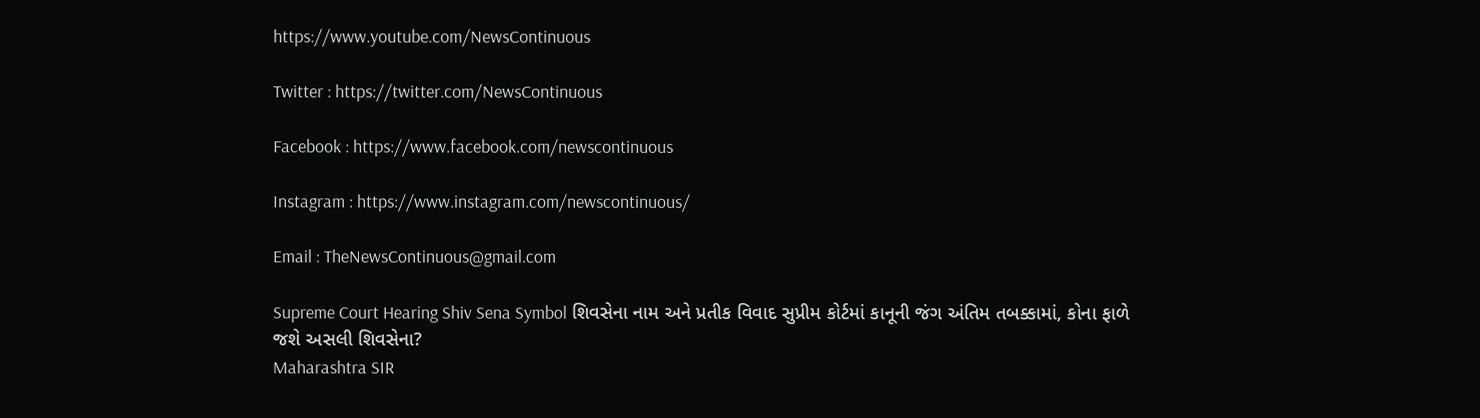https://www.youtube.com/NewsContinuous

Twitter : https://twitter.com/NewsContinuous

Facebook : https://www.facebook.com/newscontinuous

Instagram : https://www.instagram.com/newscontinuous/

Email : TheNewsContinuous@gmail.com

Supreme Court Hearing Shiv Sena Symbol શિવસેના નામ અને પ્રતીક વિવાદ સુપ્રીમ કોર્ટમાં કાનૂની જંગ અંતિમ તબક્કામાં, કોના ફાળે જશે અસલી શિવસેના?
Maharashtra SIR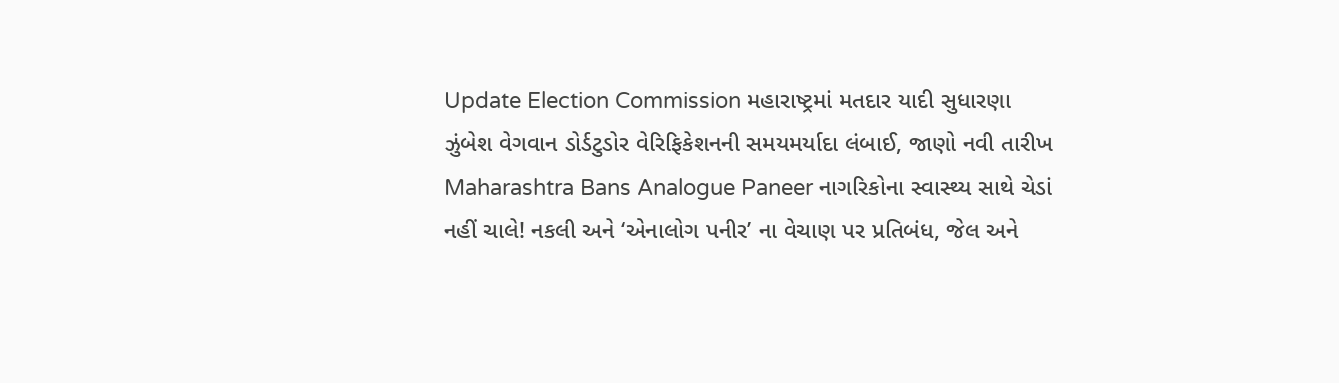Update Election Commission મહારાષ્ટ્રમાં મતદાર યાદી સુધારણા ઝુંબેશ વેગવાન ડોર્ડટુડોર વેરિફિકેશનની સમયમર્યાદા લંબાઈ, જાણો નવી તારીખ
Maharashtra Bans Analogue Paneer નાગરિકોના સ્વાસ્થ્ય સાથે ચેડાં નહીં ચાલે! નકલી અને ‘એનાલોગ પનીર’ ના વેચાણ પર પ્રતિબંધ, જેલ અને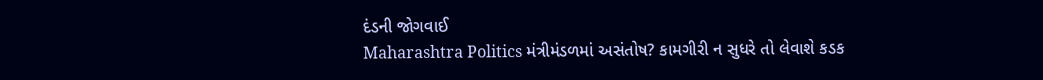દંડની જોગવાઈ
Maharashtra Politics મંત્રીમંડળમાં અસંતોષ? કામગીરી ન સુધરે તો લેવાશે કડક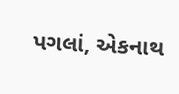પગલાં, એકનાથ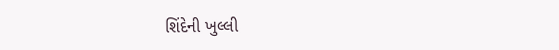શિંદેની ખુલ્લી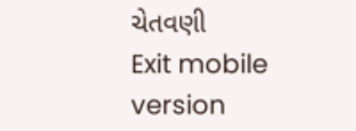ચેતવણી
Exit mobile version